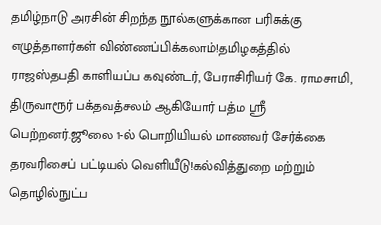தமிழ்நாடு அரசின் சிறந்த நூல்களுக்கான பரிசுக்கு எழுத்தாளர்கள் விண்ணப்பிக்கலாம்!தமிழகத்தில் ராஜஸ்தபதி காளியப்ப கவுண்டர், பேராசிரியர் கே. ராமசாமி, திருவாரூர் பக்தவத்சலம் ஆகியோர் பத்ம ஸ்ரீ பெற்றனர்.ஜூலை 1-ல் பொறியியல் மாணவர் சேர்க்கை தரவரிசைப் பட்டியல் வெளியீடு!கல்வித்துறை மற்றும் தொழில்நுட்ப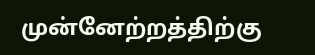முன்னேற்றத்திற்கு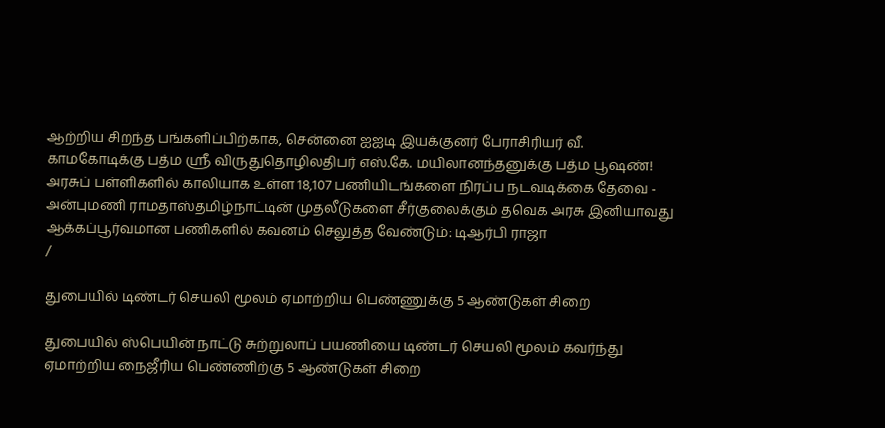ஆற்றிய சிறந்த பங்களிப்பிற்காக, சென்னை ஐஐடி இயக்குனர் பேராசிரியர் வீ. காமகோடிக்கு பத்ம ஸ்ரீ விருதுதொழிலதிபர் எஸ்.கே. மயிலானந்தனுக்கு பத்ம பூஷண்! அரசுப் பள்ளிகளில் காலியாக உள்ள 18,107 பணியிடங்களை நிரப்ப நடவடிக்கை தேவை - அன்புமணி ராமதாஸ்தமிழ்நாட்டின் முதலீடுகளை சீர்குலைக்கும் தவெக அரசு இனியாவது ஆக்கப்பூர்வமான பணிகளில் கவனம் செலுத்த வேண்டும்: டிஆர்பி ராஜா
/

துபையில் டிண்டர் செயலி மூலம் ஏமாற்றிய பெண்ணுக்கு 5 ஆண்டுகள் சிறை

துபையில் ஸ்பெயின் நாட்டு சுற்றுலாப் பயணியை டிண்டர் செயலி மூலம் கவர்ந்து ஏமாற்றிய நைஜீரிய பெண்ணிற்கு 5 ஆண்டுகள் சிறை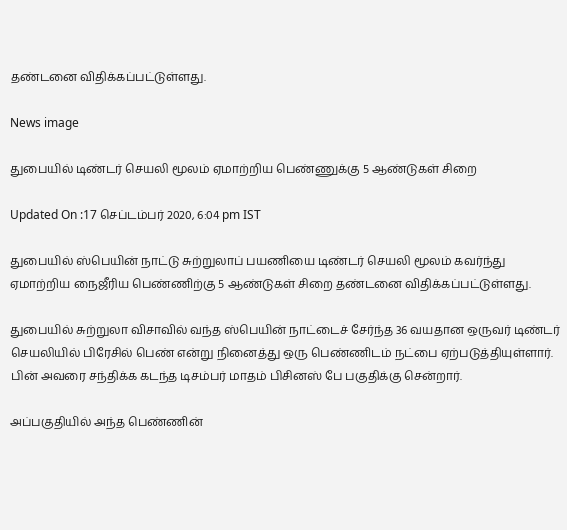தண்டனை விதிக்கப்பட்டுள்ளது.

News image

துபையில் டிண்டர் செயலி மூலம் ஏமாற்றிய பெண்ணுக்கு 5 ஆண்டுகள் சிறை

Updated On :17 செப்டம்பர் 2020, 6:04 pm IST

துபையில் ஸ்பெயின் நாட்டு சுற்றுலாப் பயணியை டிண்டர் செயலி மூலம் கவர்ந்து ஏமாற்றிய நைஜீரிய பெண்ணிற்கு 5 ஆண்டுகள் சிறை தண்டனை விதிக்கப்பட்டுள்ளது.

துபையில் சுற்றுலா விசாவில் வந்த ஸ்பெயின் நாட்டைச் சேர்ந்த 36 வயதான ஒருவர் டிண்டர் செயலியில் பிரேசில் பெண் என்று நினைத்து ஒரு பெண்ணிடம் நட்பை ஏற்படுத்தியுள்ளார். பின் அவரை சந்திக்க கடந்த டிசம்பர் மாதம் பிசினஸ் பே பகுதிக்கு சென்றார்.

அப்பகுதியில் அந்த பெண்ணின்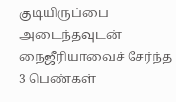குடியிருப்பை அடைந்தவுடன் நைஜீரியாவைச் சேர்ந்த 3 பெண்கள்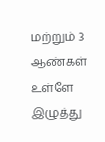மற்றும் 3 ஆண்கள் உள்ளே இழுத்து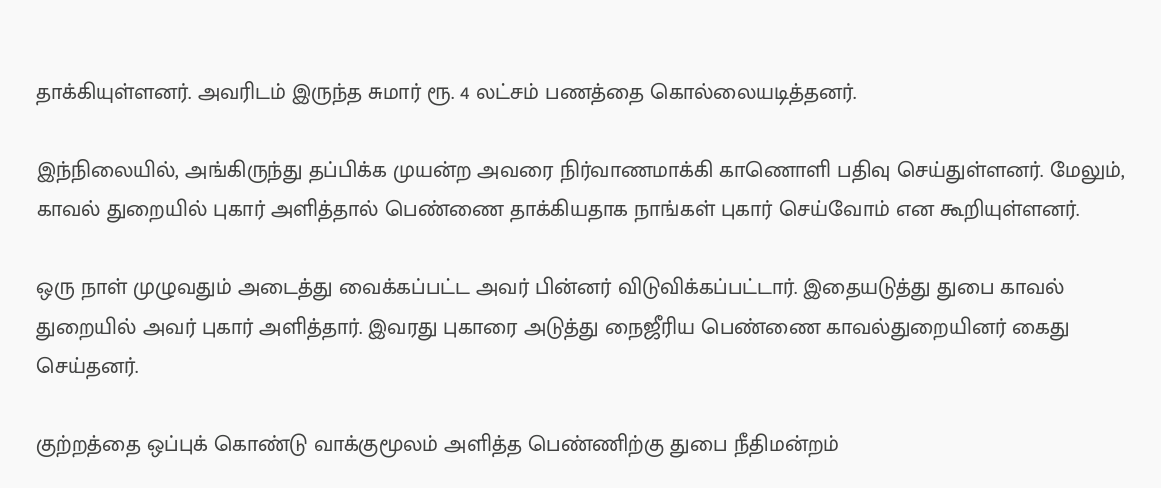தாக்கியுள்ளனர். அவரிடம் இருந்த சுமார் ரூ. 4 லட்சம் பணத்தை கொல்லையடித்தனர்.

இந்நிலையில், அங்கிருந்து தப்பிக்க முயன்ற அவரை நிர்வாணமாக்கி காணொளி பதிவு செய்துள்ளனர். மேலும், காவல் துறையில் புகார் அளித்தால் பெண்ணை தாக்கியதாக நாங்கள் புகார் செய்வோம் என கூறியுள்ளனர்.

ஒரு நாள் முழுவதும் அடைத்து வைக்கப்பட்ட அவர் பின்னர் விடுவிக்கப்பட்டார். இதையடுத்து துபை காவல் துறையில் அவர் புகார் அளித்தார். இவரது புகாரை அடுத்து நைஜீரிய பெண்ணை காவல்துறையினர் கைது செய்தனர்.

குற்றத்தை ஒப்புக் கொண்டு வாக்குமூலம் அளித்த பெண்ணிற்கு துபை நீதிமன்றம்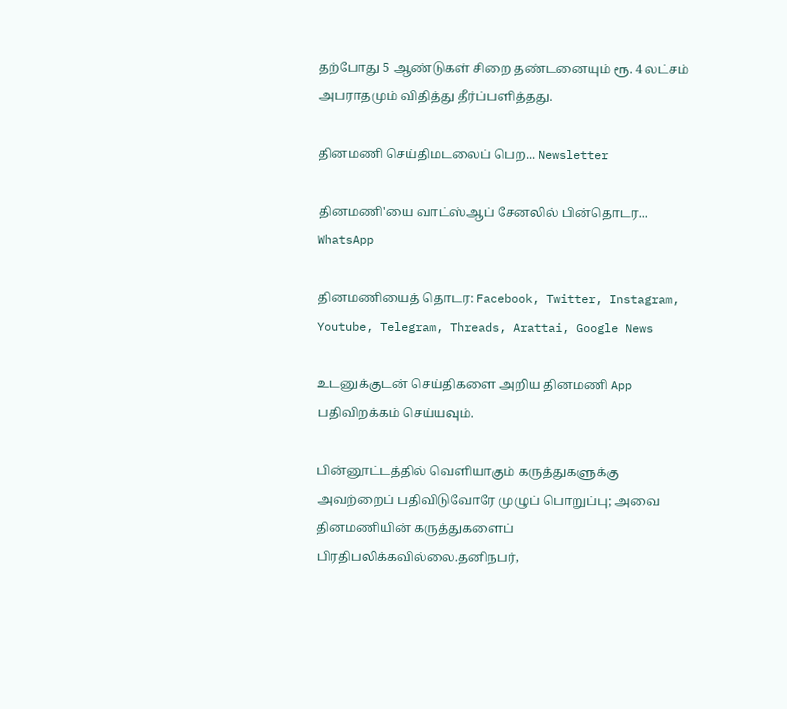தற்போது 5 ஆண்டுகள் சிறை தண்டனையும் ரூ. 4 லட்சம் அபராதமும் விதித்து தீர்ப்பளித்தது.

தினமணி செய்திமடலைப் பெற... Newsletter

தினமணி'யை வாட்ஸ்ஆப் சேனலில் பின்தொடர... WhatsApp

தினமணியைத் தொடர: Facebook, Twitter, Instagram, Youtube, Telegram, Threads, Arattai, Google News

உடனுக்குடன் செய்திகளை அறிய தினமணி App பதிவிறக்கம் செய்யவும்.

பின்னூட்டத்தில் வெளியாகும் கருத்துகளுக்கு அவற்றைப் பதிவிடுவோரே முழுப் பொறுப்பு; அவை தினமணியின் கருத்துகளைப் பிரதிபலிக்கவில்லை.தனிநபர்,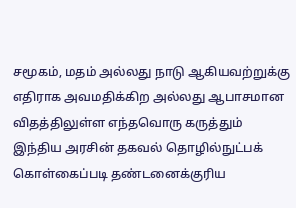சமூகம், மதம் அல்லது நாடு ஆகியவற்றுக்கு எதிராக அவமதிக்கிற அல்லது ஆபாசமான விதத்திலுள்ள எந்தவொரு கருத்தும் இந்திய அரசின் தகவல் தொழில்நுட்பக் கொள்கைப்படி தண்டனைக்குரிய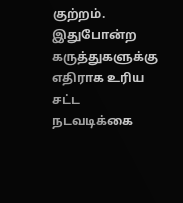குற்றம். இதுபோன்ற கருத்துகளுக்கு எதிராக உரிய சட்ட நடவடிக்கை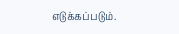எடுக்கப்படும்.